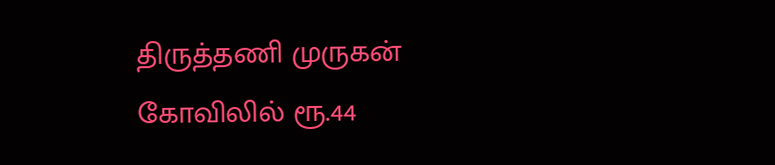திருத்தணி முருகன் கோவிலில் ரூ.44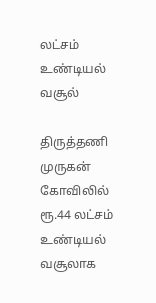லட்சம் உண்டியல் வசூல்

திருத்தணி முருகன் கோவிலில் ரூ.44 லட்சம் உண்டியல் வசூலாக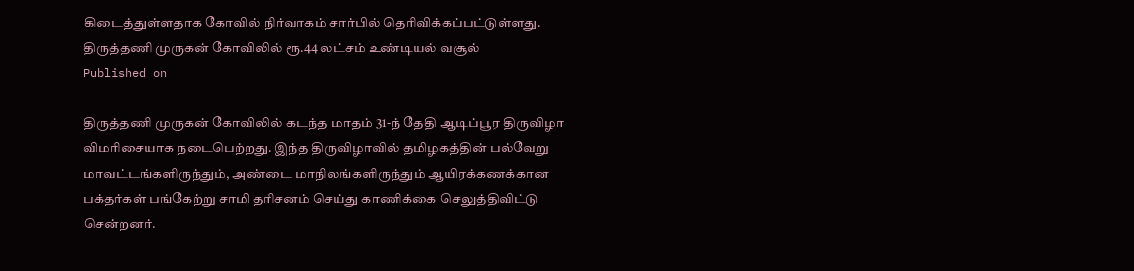கிடைத்துள்ளதாக கோவில் நிர்வாகம் சார்பில் தெரிவிக்கப்பட்டுள்ளது.
திருத்தணி முருகன் கோவிலில் ரூ.44 லட்சம் உண்டியல் வசூல்
Published on

திருத்தணி முருகன் கோவிலில் கடந்த மாதம் 31-ந் தேதி ஆடிப்பூர திருவிழா விமரிசையாக நடைபெற்றது. இந்த திருவிழாவில் தமிழகத்தின் பல்வேறு மாவட்டங்களிருந்தும், அண்டை மாநிலங்களிருந்தும் ஆயிரக்கணக்கான பக்தர்கள் பங்கேற்று சாமி தரிசனம் செய்து காணிக்கை செலுத்திவிட்டு சென்றனர்.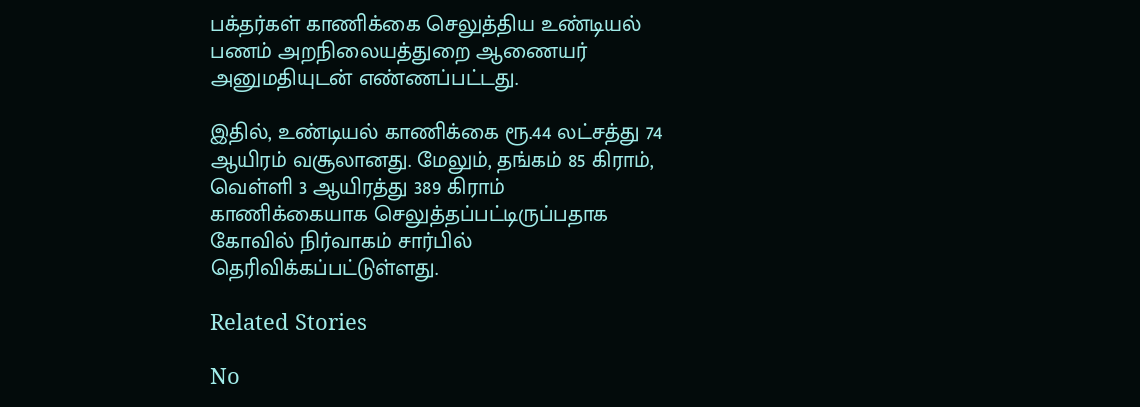பக்தர்கள் காணிக்கை செலுத்திய உண்டியல் பணம் அறநிலையத்துறை ஆணையர் அனுமதியுடன் எண்ணப்பட்டது.

இதில், உண்டியல் காணிக்கை ரூ.44 லட்சத்து 74 ஆயிரம் வசூலானது. மேலும், தங்கம் 85 கிராம், வெள்ளி 3 ஆயிரத்து 389 கிராம் காணிக்கையாக செலுத்தப்பட்டிருப்பதாக கோவில் நிர்வாகம் சார்பில் தெரிவிக்கப்பட்டுள்ளது.

Related Stories

No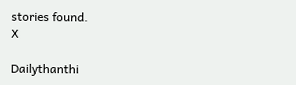stories found.
X

Dailythanthi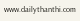www.dailythanthi.com